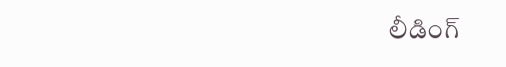లీడింగ్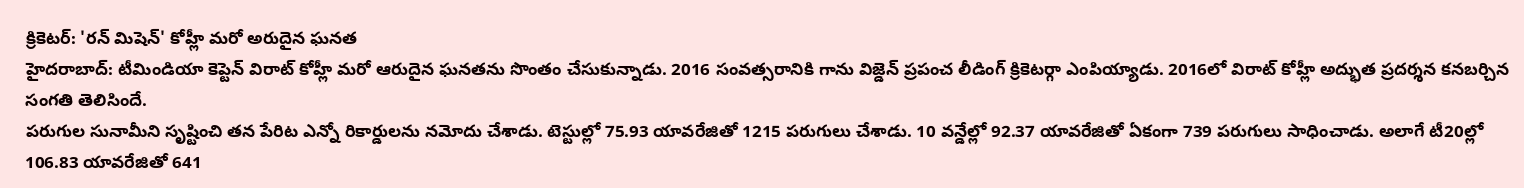క్రికెటర్: 'రన్ మిషెన్' కోహ్లీ మరో అరుదైన ఘనత
హైదరాబాద్: టీమిండియా కెప్టెన్ విరాట్ కోహ్లీ మరో ఆరుదైన ఘనతను సొంతం చేసుకున్నాడు. 2016 సంవత్సరానికి గాను విజ్డెన్ ప్రపంచ లీడింగ్ క్రికెటర్గా ఎంపియ్యాడు. 2016లో విరాట్ కోహ్లీ అద్భుత ప్రదర్శన కనబర్చిన సంగతి తెలిసిందే.
పరుగుల సునామీని సృష్టించి తన పేరిట ఎన్నో రికార్డులను నమోదు చేశాడు. టెస్టుల్లో 75.93 యావరేజితో 1215 పరుగులు చేశాడు. 10 వన్డేల్లో 92.37 యావరేజితో ఏకంగా 739 పరుగులు సాధించాడు. అలాగే టీ20ల్లో 106.83 యావరేజితో 641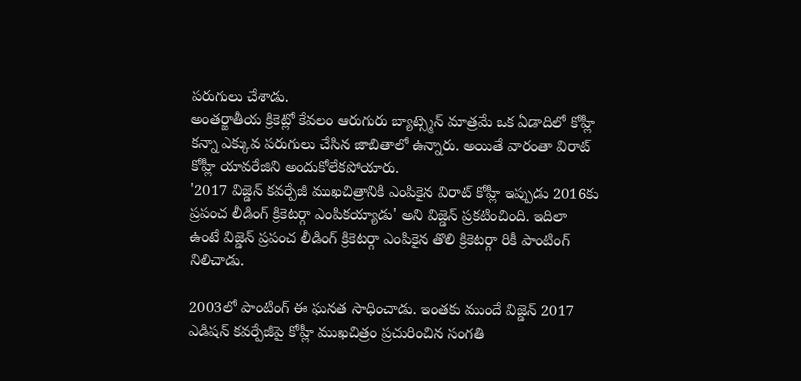పరుగులు చేశాడు.
అంతర్జాతీయ క్రికెట్లో కేవలం ఆరుగురు బ్యాట్స్మెన్ మాత్రమే ఒక ఏడాదిలో కోహ్లీ కన్నా ఎక్కువ పరుగులు చేసిన జాబితాలో ఉన్నారు. అయితే వారంతా విరాట్ కోహ్లీ యావరేజిని అందుకోలేకపోయారు.
'2017 విజ్డెన్ కవర్పేజీ ముఖచిత్రానికి ఎంపికైన విరాట్ కోహ్లీ ఇప్పుడు 2016కు ప్రపంచ లీడింగ్ క్రికెటర్గా ఎంపికయ్యాడు' అని విజ్డెన్ ప్రకటించింది. ఇదిలా ఉంటే విజ్డెన్ ప్రపంచ లీడింగ్ క్రికెటర్గా ఎంపికైన తొలి క్రికెటర్గా రికీ పాంటింగ్ నిలిచాడు.

2003లో పాంటింగ్ ఈ ఘనత సాధించాడు. ఇంతకు ముందే విజ్డెన్ 2017 ఎడిషన్ కవర్పేజీపై కోహ్లీ ముఖచిత్రం ప్రచురించిన సంగతి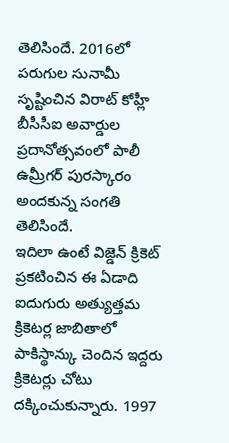తెలిసిందే. 2016లో పరుగుల సునామీ సృష్టించిన విరాట్ కోహ్లీ బీసీసీఐ అవార్డుల ప్రదానోత్సవంలో పాలీ ఉమ్రీగర్ పురస్కారం అందకున్న సంగతి తెలిసిందే.
ఇదిలా ఉంటే విజ్డెన్ క్రికెట్ ప్రకటించిన ఈ ఏడాది ఐదుగురు అత్యుత్తమ క్రికెటర్ల జాబితాలో పాకిస్థాన్కు చెందిన ఇద్దరు క్రికెటర్లు చోటు దక్కించుకున్నారు. 1997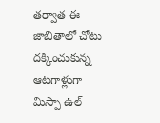తర్వాత ఈ జాబితాలో చోటు దక్కించుకున్న ఆటగాళ్లుగా మిస్పా ఉల్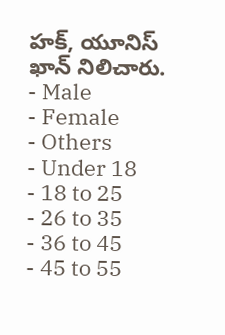హక్, యూనిస్ ఖాన్ నిలిచారు.
- Male
- Female
- Others
- Under 18
- 18 to 25
- 26 to 35
- 36 to 45
- 45 to 55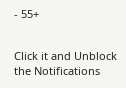- 55+


Click it and Unblock the Notifications